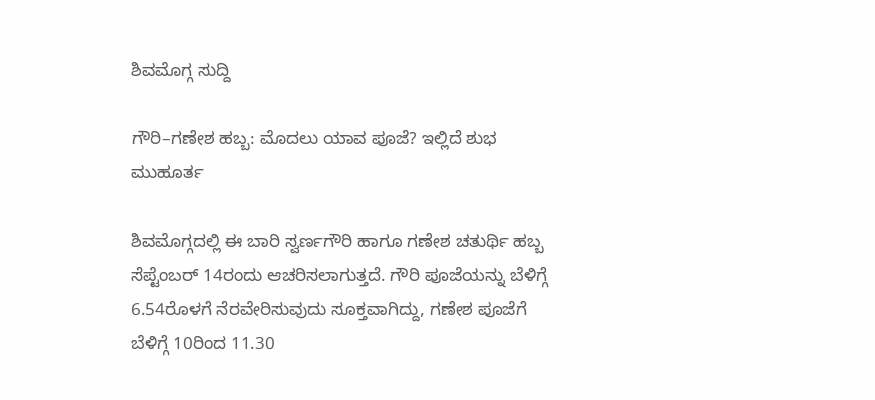ಶಿವಮೊಗ್ಗ ಸುದ್ದಿ

ಗೌರಿ–ಗಣೇಶ ಹಬ್ಬ: ಮೊದಲು ಯಾವ ಪೂಜೆ? ಇಲ್ಲಿದೆ ಶುಭ ಮುಹೂರ್ತ

ಶಿವಮೊಗ್ಗದಲ್ಲಿ ಈ ಬಾರಿ ಸ್ವರ್ಣಗೌರಿ ಹಾಗೂ ಗಣೇಶ ಚತುರ್ಥಿ ಹಬ್ಬ ಸೆಪ್ಟೆಂಬರ್ 14ರಂದು ಆಚರಿಸಲಾಗುತ್ತದೆ. ಗೌರಿ ಪೂಜೆಯನ್ನು ಬೆಳಿಗ್ಗೆ 6.54ರೊಳಗೆ ನೆರವೇರಿಸುವುದು ಸೂಕ್ತವಾಗಿದ್ದು, ಗಣೇಶ ಪೂಜೆಗೆ ಬೆಳಿಗ್ಗೆ 10ರಿಂದ 11.30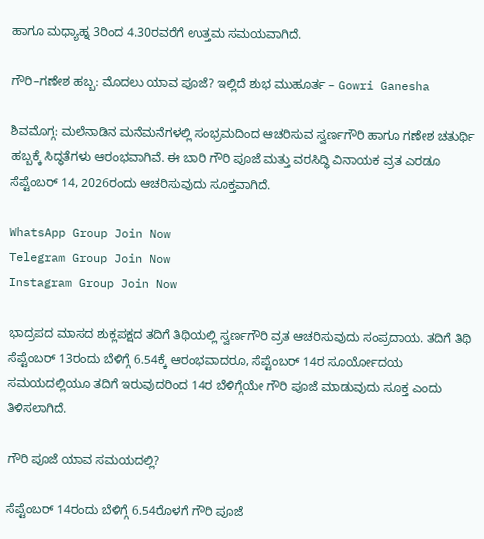ಹಾಗೂ ಮಧ್ಯಾಹ್ನ 3ರಿಂದ 4.30ರವರೆಗೆ ಉತ್ತಮ ಸಮಯವಾಗಿದೆ.

ಗೌರಿ–ಗಣೇಶ ಹಬ್ಬ: ಮೊದಲು ಯಾವ ಪೂಜೆ? ಇಲ್ಲಿದೆ ಶುಭ ಮುಹೂರ್ತ – Gowri Ganesha

ಶಿವಮೊಗ್ಗ: ಮಲೆನಾಡಿನ ಮನೆಮನೆಗಳಲ್ಲಿ ಸಂಭ್ರಮದಿಂದ ಆಚರಿಸುವ ಸ್ವರ್ಣಗೌರಿ ಹಾಗೂ ಗಣೇಶ ಚತುರ್ಥಿ ಹಬ್ಬಕ್ಕೆ ಸಿದ್ಧತೆಗಳು ಆರಂಭವಾಗಿವೆ. ಈ ಬಾರಿ ಗೌರಿ ಪೂಜೆ ಮತ್ತು ವರಸಿದ್ಧಿ ವಿನಾಯಕ ವ್ರತ ಎರಡೂ ಸೆಪ್ಟೆಂಬರ್ 14, 2026ರಂದು ಆಚರಿಸುವುದು ಸೂಕ್ತವಾಗಿದೆ.

WhatsApp Group Join Now
Telegram Group Join Now
Instagram Group Join Now

ಭಾದ್ರಪದ ಮಾಸದ ಶುಕ್ಲಪಕ್ಷದ ತದಿಗೆ ತಿಥಿಯಲ್ಲಿ ಸ್ವರ್ಣಗೌರಿ ವ್ರತ ಆಚರಿಸುವುದು ಸಂಪ್ರದಾಯ. ತದಿಗೆ ತಿಥಿ ಸೆಪ್ಟೆಂಬರ್ 13ರಂದು ಬೆಳಿಗ್ಗೆ 6.54ಕ್ಕೆ ಆರಂಭವಾದರೂ, ಸೆಪ್ಟೆಂಬರ್ 14ರ ಸೂರ್ಯೋದಯ ಸಮಯದಲ್ಲಿಯೂ ತದಿಗೆ ಇರುವುದರಿಂದ 14ರ ಬೆಳಿಗ್ಗೆಯೇ ಗೌರಿ ಪೂಜೆ ಮಾಡುವುದು ಸೂಕ್ತ ಎಂದು ತಿಳಿಸಲಾಗಿದೆ.

ಗೌರಿ ಪೂಜೆ ಯಾವ ಸಮಯದಲ್ಲಿ?

ಸೆಪ್ಟೆಂಬರ್ 14ರಂದು ಬೆಳಿಗ್ಗೆ 6.54ರೊಳಗೆ ಗೌರಿ ಪೂಜೆ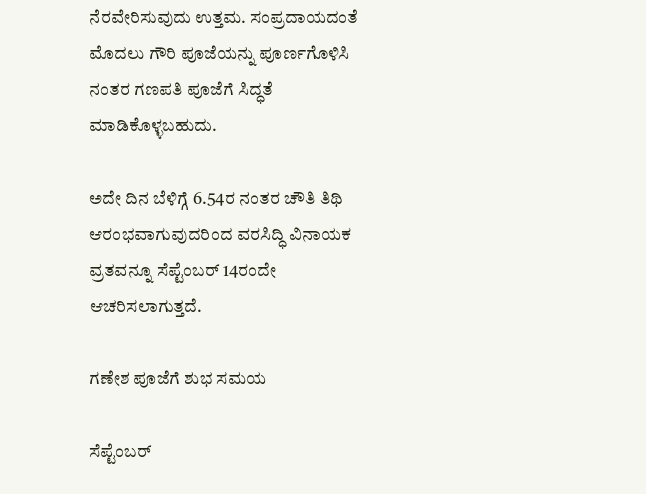ನೆರವೇರಿಸುವುದು ಉತ್ತಮ. ಸಂಪ್ರದಾಯದಂತೆ ಮೊದಲು ಗೌರಿ ಪೂಜೆಯನ್ನು ಪೂರ್ಣಗೊಳಿಸಿ ನಂತರ ಗಣಪತಿ ಪೂಜೆಗೆ ಸಿದ್ಧತೆ ಮಾಡಿಕೊಳ್ಳಬಹುದು.

ಅದೇ ದಿನ ಬೆಳಿಗ್ಗೆ 6.54ರ ನಂತರ ಚೌತಿ ತಿಥಿ ಆರಂಭವಾಗುವುದರಿಂದ ವರಸಿದ್ಧಿ ವಿನಾಯಕ ವ್ರತವನ್ನೂ ಸೆಪ್ಟೆಂಬರ್ 14ರಂದೇ ಆಚರಿಸಲಾಗುತ್ತದೆ.

ಗಣೇಶ ಪೂಜೆಗೆ ಶುಭ ಸಮಯ

ಸೆಪ್ಟೆಂಬರ್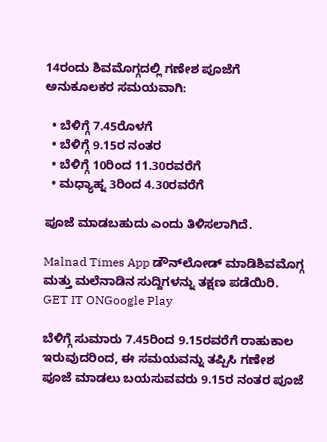14ರಂದು ಶಿವಮೊಗ್ಗದಲ್ಲಿ ಗಣೇಶ ಪೂಜೆಗೆ ಅನುಕೂಲಕರ ಸಮಯವಾಗಿ:

  • ಬೆಳಿಗ್ಗೆ 7.45ರೊಳಗೆ
  • ಬೆಳಿಗ್ಗೆ 9.15ರ ನಂತರ
  • ಬೆಳಿಗ್ಗೆ 10ರಿಂದ 11.30ರವರೆಗೆ
  • ಮಧ್ಯಾಹ್ನ 3ರಿಂದ 4.30ರವರೆಗೆ

ಪೂಜೆ ಮಾಡಬಹುದು ಎಂದು ತಿಳಿಸಲಾಗಿದೆ.

Malnad Times App ಡೌನ್‌ಲೋಡ್ ಮಾಡಿಶಿವಮೊಗ್ಗ ಮತ್ತು ಮಲೆನಾಡಿನ ಸುದ್ದಿಗಳನ್ನು ತಕ್ಷಣ ಪಡೆಯಿರಿ.
GET IT ONGoogle Play

ಬೆಳಿಗ್ಗೆ ಸುಮಾರು 7.45ರಿಂದ 9.15ರವರೆಗೆ ರಾಹುಕಾಲ ಇರುವುದರಿಂದ, ಈ ಸಮಯವನ್ನು ತಪ್ಪಿಸಿ ಗಣೇಶ ಪೂಜೆ ಮಾಡಲು ಬಯಸುವವರು 9.15ರ ನಂತರ ಪೂಜೆ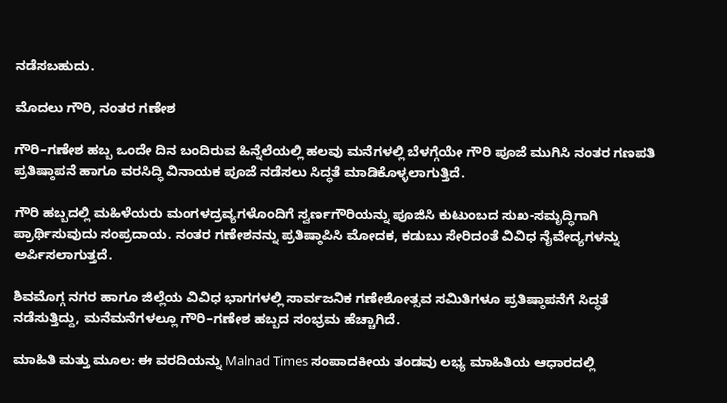ನಡೆಸಬಹುದು.

ಮೊದಲು ಗೌರಿ, ನಂತರ ಗಣೇಶ

ಗೌರಿ–ಗಣೇಶ ಹಬ್ಬ ಒಂದೇ ದಿನ ಬಂದಿರುವ ಹಿನ್ನೆಲೆಯಲ್ಲಿ ಹಲವು ಮನೆಗಳಲ್ಲಿ ಬೆಳಗ್ಗೆಯೇ ಗೌರಿ ಪೂಜೆ ಮುಗಿಸಿ ನಂತರ ಗಣಪತಿ ಪ್ರತಿಷ್ಠಾಪನೆ ಹಾಗೂ ವರಸಿದ್ಧಿ ವಿನಾಯಕ ಪೂಜೆ ನಡೆಸಲು ಸಿದ್ಧತೆ ಮಾಡಿಕೊಳ್ಳಲಾಗುತ್ತಿದೆ.

ಗೌರಿ ಹಬ್ಬದಲ್ಲಿ ಮಹಿಳೆಯರು ಮಂಗಳದ್ರವ್ಯಗಳೊಂದಿಗೆ ಸ್ವರ್ಣಗೌರಿಯನ್ನು ಪೂಜಿಸಿ ಕುಟುಂಬದ ಸುಖ-ಸಮೃದ್ಧಿಗಾಗಿ ಪ್ರಾರ್ಥಿಸುವುದು ಸಂಪ್ರದಾಯ. ನಂತರ ಗಣೇಶನನ್ನು ಪ್ರತಿಷ್ಠಾಪಿಸಿ ಮೋದಕ, ಕಡುಬು ಸೇರಿದಂತೆ ವಿವಿಧ ನೈವೇದ್ಯಗಳನ್ನು ಅರ್ಪಿಸಲಾಗುತ್ತದೆ.

ಶಿವಮೊಗ್ಗ ನಗರ ಹಾಗೂ ಜಿಲ್ಲೆಯ ವಿವಿಧ ಭಾಗಗಳಲ್ಲಿ ಸಾರ್ವಜನಿಕ ಗಣೇಶೋತ್ಸವ ಸಮಿತಿಗಳೂ ಪ್ರತಿಷ್ಠಾಪನೆಗೆ ಸಿದ್ಧತೆ ನಡೆಸುತ್ತಿದ್ದು, ಮನೆಮನೆಗಳಲ್ಲೂ ಗೌರಿ–ಗಣೇಶ ಹಬ್ಬದ ಸಂಭ್ರಮ ಹೆಚ್ಚಾಗಿದೆ.

ಮಾಹಿತಿ ಮತ್ತು ಮೂಲ: ಈ ವರದಿಯನ್ನು Malnad Times ಸಂಪಾದಕೀಯ ತಂಡವು ಲಭ್ಯ ಮಾಹಿತಿಯ ಆಧಾರದಲ್ಲಿ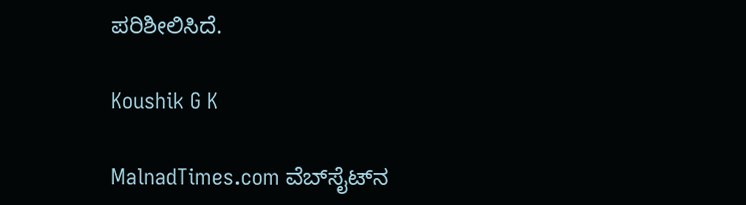ಪರಿಶೀಲಿಸಿದೆ.

Koushik G K

MalnadTimes.com ವೆಬ್‌ಸೈಟ್‌ನ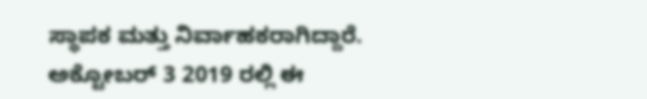ಸ್ಥಾಪಕ ಮತ್ತು ನಿರ್ವಾಹಕರಾಗಿದ್ದಾರೆ. ಅಕ್ಟೋಬರ್ 3 2019 ರಲ್ಲಿ ಈ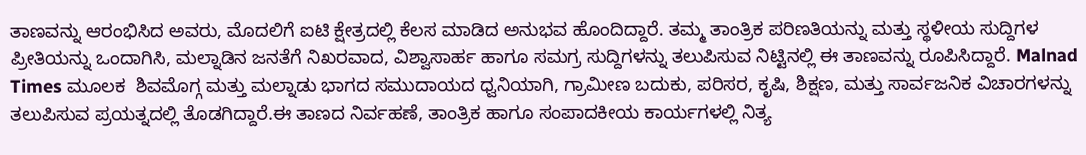ತಾಣವನ್ನು ಆರಂಭಿಸಿದ ಅವರು, ಮೊದಲಿಗೆ ಐಟಿ ಕ್ಷೇತ್ರದಲ್ಲಿ ಕೆಲಸ ಮಾಡಿದ ಅನುಭವ ಹೊಂದಿದ್ದಾರೆ. ತಮ್ಮ ತಾಂತ್ರಿಕ ಪರಿಣತಿಯನ್ನು ಮತ್ತು ಸ್ಥಳೀಯ ಸುದ್ದಿಗಳ ಪ್ರೀತಿಯನ್ನು ಒಂದಾಗಿಸಿ, ಮಲ್ನಾಡಿನ ಜನತೆಗೆ ನಿಖರವಾದ, ವಿಶ್ವಾಸಾರ್ಹ ಹಾಗೂ ಸಮಗ್ರ ಸುದ್ದಿಗಳನ್ನು ತಲುಪಿಸುವ ನಿಟ್ಟಿನಲ್ಲಿ ಈ ತಾಣವನ್ನು ರೂಪಿಸಿದ್ದಾರೆ. Malnad Times ಮೂಲಕ  ಶಿವಮೊಗ್ಗ ಮತ್ತು ಮಲ್ನಾಡು ಭಾಗದ ಸಮುದಾಯದ ಧ್ವನಿಯಾಗಿ, ಗ್ರಾಮೀಣ ಬದುಕು, ಪರಿಸರ, ಕೃಷಿ, ಶಿಕ್ಷಣ, ಮತ್ತು ಸಾರ್ವಜನಿಕ ವಿಚಾರಗಳನ್ನು ತಲುಪಿಸುವ ಪ್ರಯತ್ನದಲ್ಲಿ ತೊಡಗಿದ್ದಾರೆ.ಈ ತಾಣದ ನಿರ್ವಹಣೆ, ತಾಂತ್ರಿಕ ಹಾಗೂ ಸಂಪಾದಕೀಯ ಕಾರ್ಯಗಳಲ್ಲಿ ನಿತ್ಯ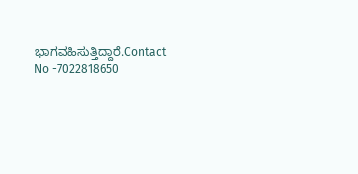ಭಾಗವಹಿಸುತ್ತಿದ್ದಾರೆ.Contact No -7022818650